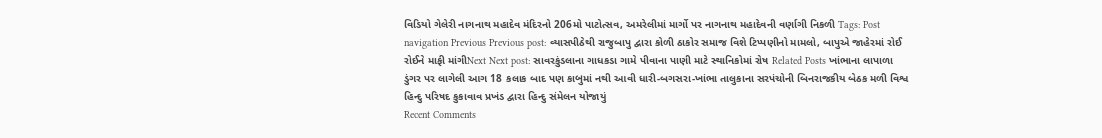વિડિયો ગેલેરી નાગનાથ મહાદેવ મંદિરનો 206મો પાટોત્સવ, અમરેલીમાં માર્ગો પર નાગનાથ મહાદેવની વર્ણાગી નિકળી Tags: Post navigation Previous Previous post: વ્યાસપીઠેથી રાજુબાપુ દ્વારા કોળી ઠાકોર સમાજ વિશે ટિપ્પણીનો મામલો, બાપુએ જાહેરમાં રોઈ રોઈને માફી માંગીNext Next post: સાવરકુંડલાના ગાધકડા ગામે પીવાના પાણી માટે સ્થાનિકોમાં રોષ Related Posts ખાંભાના લાપાળા ડુંગર પર લાગેલી આગ 18 કલાક બાદ પણ કાબુમાં નથી આવી ધારી-બગસરા-ખાંભા તાલુકાના સરપંચોની બિનરાજકીય બેઠક મળી વિશ્વ હિન્દુ પરિષદ કુકાવાવ પ્રખંડ દ્વારા હિન્દુ સંમેલન યોજાયું
Recent Comments